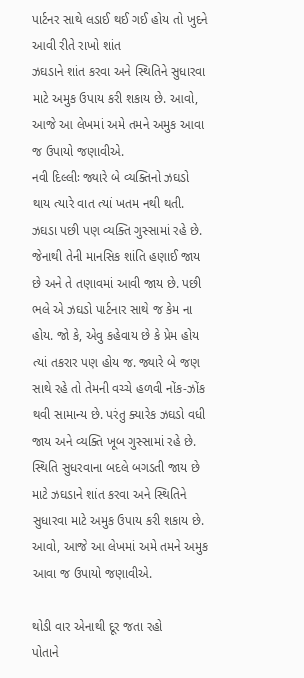પાર્ટનર સાથે લડાઈ થઈ ગઈ હોય તો ખુદને આવી રીતે રાખો શાંત
ઝઘડાને શાંત કરવા અને સ્થિતિને સુધારવા માટે અમુક ઉપાય કરી શકાય છે. આવો, આજે આ લેખમાં અમે તમને અમુક આવા જ ઉપાયો જણાવીએ.
નવી દિલ્લીઃ જ્યારે બે વ્યક્તિનો ઝઘડો થાય ત્યારે વાત ત્યાં ખતમ નથી થતી. ઝઘડા પછી પણ વ્યક્તિ ગુસ્સામાં રહે છે. જેનાથી તેની માનસિક શાંતિ હણાઈ જાય છે અને તે તણાવમાં આવી જાય છે. પછી ભલે એ ઝઘડો પાર્ટનાર સાથે જ કેમ ના હોય. જો કે, એવુ કહેવાય છે કે પ્રેમ હોય ત્યાં તકરાર પણ હોય જ. જ્યારે બે જણ સાથે રહે તો તેમની વચ્ચે હળવી નોંક-ઝોંક થવી સામાન્ય છે. પરંતુ ક્યારેક ઝઘડો વધી જાય અને વ્યક્તિ ખૂબ ગુસ્સામાં રહે છે. સ્થિતિ સુધરવાના બદલે બગડતી જાય છે માટે ઝઘડાને શાંત કરવા અને સ્થિતિને સુધારવા માટે અમુક ઉપાય કરી શકાય છે. આવો, આજે આ લેખમાં અમે તમને અમુક આવા જ ઉપાયો જણાવીએ.

થોડી વાર એનાથી દૂર જતા રહો
પોતાને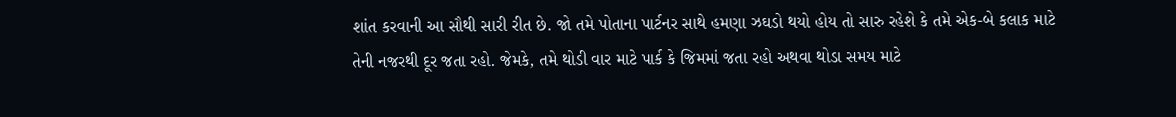શાંત કરવાની આ સૌથી સારી રીત છે. જો તમે પોતાના પાર્ટનર સાથે હમણા ઝઘડો થયો હોય તો સારુ રહેશે કે તમે એક-બે કલાક માટે તેની નજરથી દૂર જતા રહો. જેમકે, તમે થોડી વાર માટે પાર્ક કે જિમમાં જતા રહો અથવા થોડા સમય માટે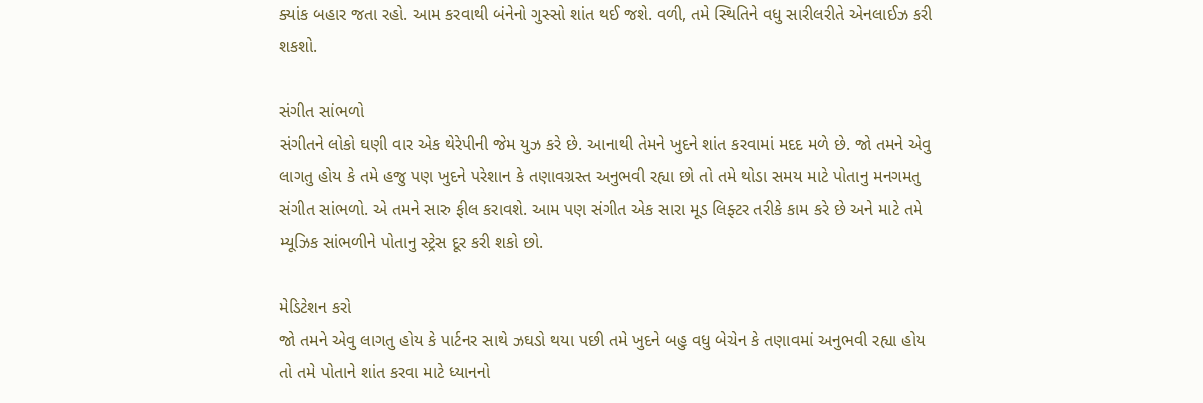ક્યાંક બહાર જતા રહો. આમ કરવાથી બંનેનો ગુસ્સો શાંત થઈ જશે. વળી, તમે સ્થિતિને વધુ સારીલરીતે એનલાઈઝ કરી શકશો.

સંગીત સાંભળો
સંગીતને લોકો ઘણી વાર એક થેરેપીની જેમ યુઝ કરે છે. આનાથી તેમને ખુદને શાંત કરવામાં મદદ મળે છે. જો તમને એવુ લાગતુ હોય કે તમે હજુ પણ ખુદને પરેશાન કે તણાવગ્રસ્ત અનુભવી રહ્યા છો તો તમે થોડા સમય માટે પોતાનુ મનગમતુ સંગીત સાંભળો. એ તમને સારુ ફીલ કરાવશે. આમ પણ સંગીત એક સારા મૂડ લિફ્ટર તરીકે કામ કરે છે અને માટે તમે મ્યૂઝિક સાંભળીને પોતાનુ સ્ટ્રેસ દૂર કરી શકો છો.

મેડિટેશન કરો
જો તમને એવુ લાગતુ હોય કે પાર્ટનર સાથે ઝઘડો થયા પછી તમે ખુદને બહુ વધુ બેચેન કે તણાવમાં અનુભવી રહ્યા હોય તો તમે પોતાને શાંત કરવા માટે ધ્યાનનો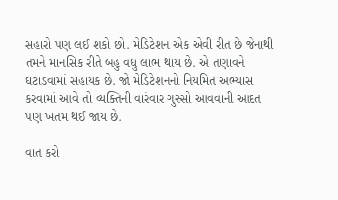સહારો પણ લઈ શકો છો. મેડિટેશન એક એવી રીત છે જેનાથી તમને માનસિક રીતે બહુ વધુ લાભ થાય છે. એ તણાવને ઘટાડવામાં સહાયક છે. જો મેડિટેશનનો નિયમિત અભ્યાસ કરવામાં આવે તો વ્યક્તિની વારંવાર ગુસ્સો આવવાની આદત પણ ખતમ થઈ જાય છે.

વાત કરો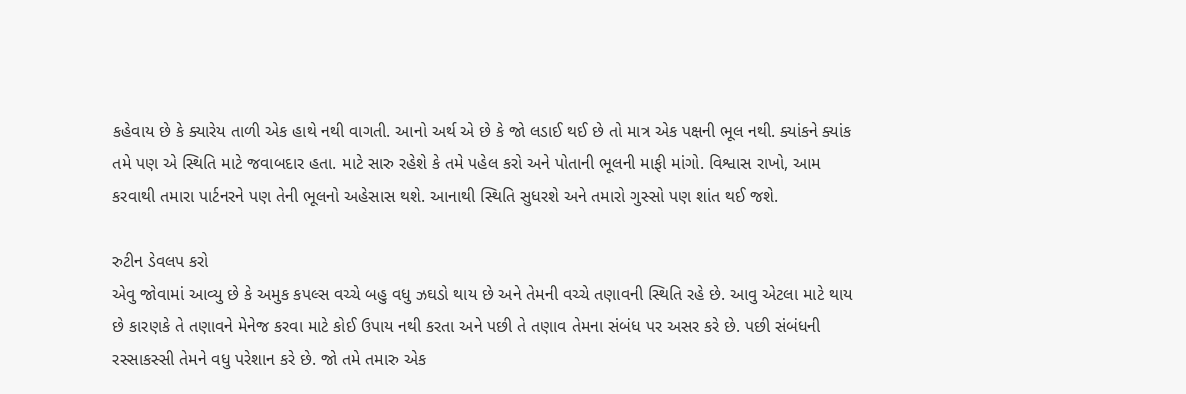કહેવાય છે કે ક્યારેય તાળી એક હાથે નથી વાગતી. આનો અર્થ એ છે કે જો લડાઈ થઈ છે તો માત્ર એક પક્ષની ભૂલ નથી. ક્યાંકને ક્યાંક તમે પણ એ સ્થિતિ માટે જવાબદાર હતા. માટે સારુ રહેશે કે તમે પહેલ કરો અને પોતાની ભૂલની માફી માંગો. વિશ્વાસ રાખો, આમ કરવાથી તમારા પાર્ટનરને પણ તેની ભૂલનો અહેસાસ થશે. આનાથી સ્થિતિ સુધરશે અને તમારો ગુસ્સો પણ શાંત થઈ જશે.

રુટીન ડેવલપ કરો
એવુ જોવામાં આવ્યુ છે કે અમુક કપલ્સ વચ્ચે બહુ વધુ ઝઘડો થાય છે અને તેમની વચ્ચે તણાવની સ્થિતિ રહે છે. આવુ એટલા માટે થાય છે કારણકે તે તણાવને મેનેજ કરવા માટે કોઈ ઉપાય નથી કરતા અને પછી તે તણાવ તેમના સંબંધ પર અસર કરે છે. પછી સંબંધની રસ્સાકસ્સી તેમને વધુ પરેશાન કરે છે. જો તમે તમારુ એક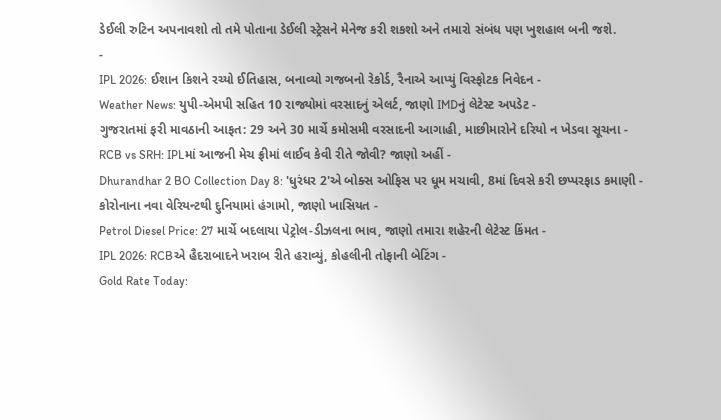ડેઈલી રુટિન અપનાવશો તો તમે પોતાના ડેઈલી સ્ટ્રેસને મેનેજ કરી શકશો અને તમારો સંબંધ પણ ખુશહાલ બની જશે.
-
IPL 2026: ઈશાન કિશને રચ્યો ઈતિહાસ, બનાવ્યો ગજબનો રેકોર્ડ, રૈનાએ આપ્યું વિસ્ફોટક નિવેદન -
Weather News: યુપી-એમપી સહિત 10 રાજ્યોમાં વરસાદનું એલર્ટ, જાણો IMDનું લેટેસ્ટ અપડેટ -
ગુજરાતમાં ફરી માવઠાની આફત: 29 અને 30 માર્ચે કમોસમી વરસાદની આગાહી, માછીમારોને દરિયો ન ખેડવા સૂચના -
RCB vs SRH: IPLમાં આજની મેચ ફ્રીમાં લાઈવ કેવી રીતે જોવી? જાણો અહીં -
Dhurandhar 2 BO Collection Day 8: 'ધુરંધર 2'એ બોક્સ ઓફિસ પર ધૂમ મચાવી, 8માં દિવસે કરી છપ્પરફાડ કમાણી -
કોરોનાના નવા વેરિયન્ટથી દુનિયામાં હંગામો, જાણો ખાસિયત -
Petrol Diesel Price: 27 માર્ચે બદલાયા પેટ્રોલ-ડીઝલના ભાવ, જાણો તમારા શહેરની લેટેસ્ટ કિંમત -
IPL 2026: RCBએ હૈદરાબાદને ખરાબ રીતે હરાવ્યું, કોહલીની તોફાની બેટિંગ -
Gold Rate Today: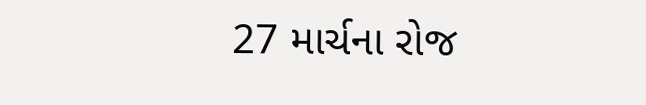27 માર્ચના રોજ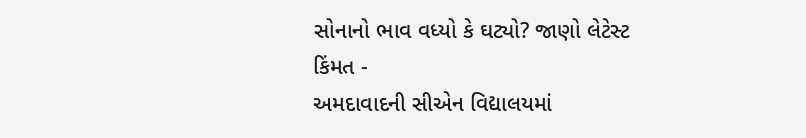સોનાનો ભાવ વધ્યો કે ઘટ્યો? જાણો લેટેસ્ટ કિંમત -
અમદાવાદની સીએન વિદ્યાલયમાં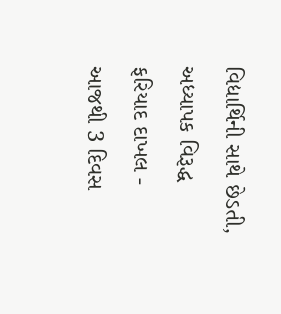વિદ્યાર્થિની સાથે છેડતી, અધ્યાપક વિરૂદ્ધ ફરિયાદ દાખલ -
આજથી 3 દિવસ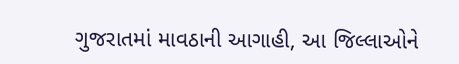ગુજરાતમાં માવઠાની આગાહી, આ જિલ્લાઓને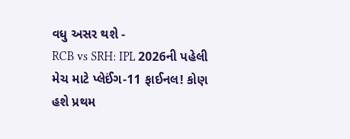વધુ અસર થશે -
RCB vs SRH: IPL 2026ની પહેલી મેચ માટે પ્લેઈંગ-11 ફાઈનલ! કોણ હશે પ્રથમ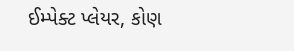ઈમ્પેક્ટ પ્લેયર, કોણ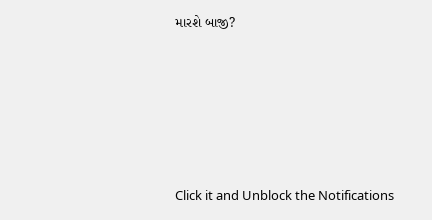મારશે બાજી?









Click it and Unblock the Notifications